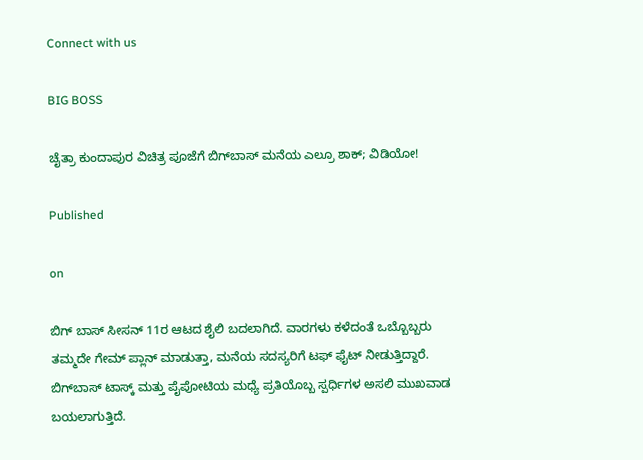Connect with us

BIG BOSS

ಚೈತ್ರಾ ಕುಂದಾಪುರ ವಿಚಿತ್ರ ಪೂಜೆಗೆ ಬಿಗ್‌ಬಾಸ್ ಮನೆಯ ಎಲ್ರೂ ಶಾಕ್‌; ವಿಡಿಯೋ!

Published

on

ಬಿಗ್ ಬಾಸ್ ಸೀಸನ್‌ 11ರ ಆಟದ ಶೈಲಿ ಬದಲಾಗಿದೆ. ವಾರಗಳು ಕಳೆದಂತೆ ಒಬ್ಬೊಬ್ಬರು ತಮ್ಮದೇ ಗೇಮ್ ಪ್ಲಾನ್ ಮಾಡುತ್ತಾ, ಮನೆಯ ಸದಸ್ಯರಿಗೆ ಟಫ್ ಫೈಟ್ ನೀಡುತ್ತಿದ್ದಾರೆ. ಬಿಗ್‌ಬಾಸ್ ಟಾಸ್ಕ್ ಮತ್ತು ಪೈಪೋಟಿಯ ಮಧ್ಯೆ ಪ್ರತಿಯೊಬ್ಬ ಸ್ಪರ್ಧಿಗಳ ಅಸಲಿ ಮುಖವಾಡ ಬಯಲಾಗುತ್ತಿದೆ.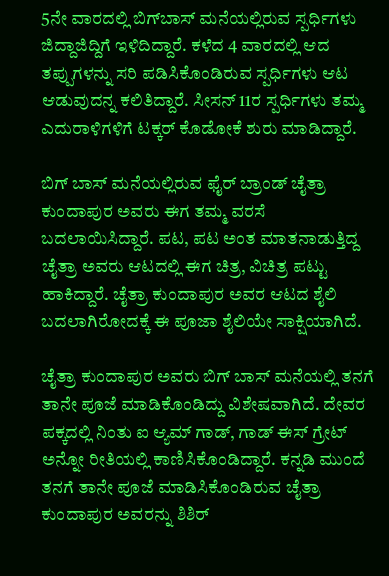5ನೇ ವಾರದಲ್ಲಿ ಬಿಗ್‌ಬಾಸ್‌ ಮನೆಯಲ್ಲಿರುವ ಸ್ಪರ್ಧಿಗಳು ಜಿದ್ದಾಜಿದ್ದಿಗೆ ಇಳಿದಿದ್ದಾರೆ. ಕಳೆದ 4 ವಾರದಲ್ಲಿ ಆದ ತಪ್ಪುಗಳನ್ನು ಸರಿ ಪಡಿಸಿಕೊಂಡಿರುವ ಸ್ಪರ್ಧಿಗಳು ಆಟ ಆಡುವುದನ್ನ ಕಲಿತಿದ್ದಾರೆ. ಸೀಸನ್ 11ರ ಸ್ಪರ್ಧಿಗಳು ತಮ್ಮ ಎದುರಾಳಿಗಳಿಗೆ ಟಕ್ಕರ್ ಕೊಡೋಕೆ ಶುರು ಮಾಡಿದ್ದಾರೆ.

ಬಿಗ್ ಬಾಸ್ ಮನೆಯಲ್ಲಿರುವ ಫೈರ್ ಬ್ರಾಂಡ್ ಚೈತ್ರಾ ಕುಂದಾಪುರ ಅವರು ಈಗ ತಮ್ಮ ವರಸೆ ಬದಲಾಯಿಸಿದ್ದಾರೆ. ಪಟ, ಪಟ ಅಂತ ಮಾತನಾಡುತ್ತಿದ್ದ ಚೈತ್ರಾ ಅವರು ಆಟದಲ್ಲಿ ಈಗ ಚಿತ್ರ, ವಿಚಿತ್ರ ಪಟ್ಟು ಹಾಕಿದ್ದಾರೆ. ಚೈತ್ರಾ ಕುಂದಾಪುರ ಅವರ ಆಟದ ಶೈಲಿ ಬದಲಾಗಿರೋದಕ್ಕೆ ಈ ಪೂಜಾ ಶೈಲಿಯೇ ಸಾಕ್ಷಿಯಾಗಿದೆ.

ಚೈತ್ರಾ ಕುಂದಾಪುರ ಅವರು ಬಿಗ್ ಬಾಸ್ ಮನೆಯಲ್ಲಿ ತನಗೆ ತಾನೇ ಪೂಜೆ ಮಾಡಿಕೊಂಡಿದ್ದು ವಿಶೇಷವಾಗಿದೆ. ದೇವರ ಪಕ್ಕದಲ್ಲಿ ನಿಂತು ಐ ಆ್ಯಮ್ ಗಾಡ್‌, ಗಾಡ್ ಈಸ್ ಗ್ರೇಟ್ ಅನ್ನೋ ರೀತಿಯಲ್ಲಿ ಕಾಣಿಸಿಕೊಂಡಿದ್ದಾರೆ. ಕನ್ನಡಿ ಮುಂದೆ ತನಗೆ ತಾನೇ ಪೂಜೆ ಮಾಡಿಸಿಕೊಂಡಿರುವ ಚೈತ್ರಾ ಕುಂದಾಪುರ ಅವರನ್ನು ಶಿಶಿರ್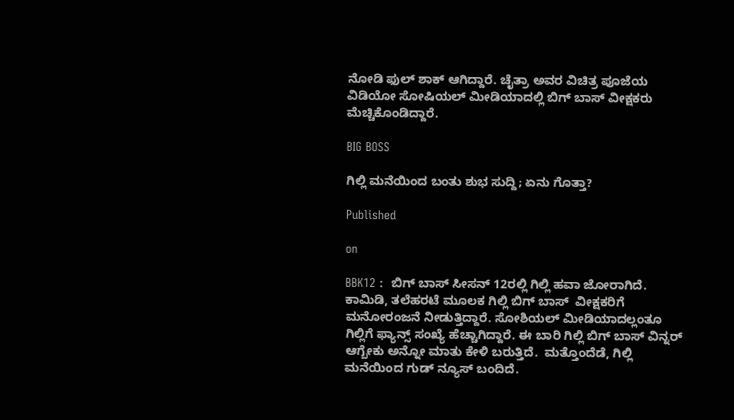ನೋಡಿ ಫುಲ್ ಶಾಕ್ ಆಗಿದ್ದಾರೆ. ಚೈತ್ರಾ ಅವರ ವಿಚಿತ್ರ ಪೂಜೆಯ ವಿಡಿಯೋ ಸೋಷಿಯಲ್ ಮೀಡಿಯಾದಲ್ಲಿ ಬಿಗ್ ಬಾಸ್ ವೀಕ್ಷಕರು ಮೆಚ್ಚಿಕೊಂಡಿದ್ದಾರೆ.

BIG BOSS

ಗಿಲ್ಲಿ ಮನೆಯಿಂದ ಬಂತು ಶುಭ ಸುದ್ದಿ; ಏನು ಗೊತ್ತಾ?

Published

on

BBK12 :  ಬಿಗ್ ಬಾಸ್ ಸೀಸನ್ 12ರಲ್ಲಿ ಗಿಲ್ಲಿ ಹವಾ ಜೋರಾಗಿದೆ. ಕಾಮಿಡಿ, ತಲೆಹರಟೆ ಮೂಲಕ ಗಿಲ್ಲಿ ಬಿಗ್ ಬಾಸ್  ವೀಕ್ಷಕರಿಗೆ ಮನೋರಂಜನೆ ನೀಡುತ್ತಿದ್ದಾರೆ. ಸೋಶಿಯಲ್ ಮೀಡಿಯಾದಲ್ಲಂತೂ ಗಿಲ್ಲಿಗೆ ಫ್ಯಾನ್ಸ್ ಸಂಖ್ಯೆ ಹೆಚ್ಚಾಗಿದ್ದಾರೆ. ಈ ಬಾರಿ ಗಿಲ್ಲಿ ಬಿಗ್ ಬಾಸ್ ವಿನ್ನರ್ ಆಗ್ಬೇಕು ಅನ್ನೋ ಮಾತು ಕೇಳಿ ಬರುತ್ತಿದೆ.  ಮತ್ತೊಂದೆಡೆ, ಗಿಲ್ಲಿ ಮನೆಯಿಂದ ಗುಡ್ ನ್ಯೂಸ್ ಬಂದಿದೆ.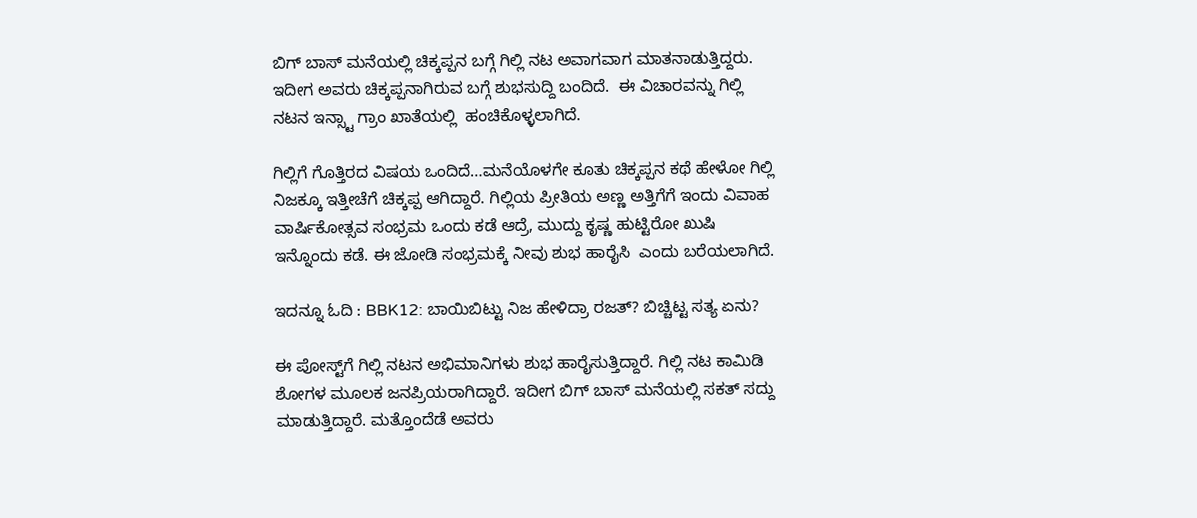ಬಿಗ್ ಬಾಸ್ ಮನೆಯಲ್ಲಿ ಚಿಕ್ಕಪ್ಪನ ಬಗ್ಗೆ ಗಿಲ್ಲಿ ನಟ ಅವಾಗವಾಗ ಮಾತನಾಡುತ್ತಿದ್ದರು. ಇದೀಗ ಅವರು ಚಿಕ್ಕಪ್ಪನಾಗಿರುವ ಬಗ್ಗೆ ಶುಭಸುದ್ದಿ ಬಂದಿದೆ.  ಈ ವಿಚಾರವನ್ನು ಗಿಲ್ಲಿ ನಟನ ಇನ್ಸ್ಟಾ ಗ್ರಾಂ ಖಾತೆಯಲ್ಲಿ  ಹಂಚಿಕೊಳ್ಳಲಾಗಿದೆ.

ಗಿಲ್ಲಿಗೆ ಗೊತ್ತಿರದ ವಿಷಯ ಒಂದಿದೆ…ಮನೆಯೊಳಗೇ ಕೂತು ಚಿಕ್ಕಪ್ಪನ ಕಥೆ ಹೇಳೋ ಗಿಲ್ಲಿ ನಿಜಕ್ಕೂ ಇತ್ತೀಚೆಗೆ ಚಿಕ್ಕಪ್ಪ ಆಗಿದ್ದಾರೆ. ಗಿಲ್ಲಿಯ ಪ್ರೀತಿಯ ಅಣ್ಣ ಅತ್ತಿಗೆಗೆ ಇಂದು ವಿವಾಹ ವಾರ್ಷಿಕೋತ್ಸವ ಸಂಭ್ರಮ ಒಂದು ಕಡೆ ಆದ್ರೆ, ಮುದ್ದು ಕೃಷ್ಣ ಹುಟ್ಟಿರೋ ಖುಷಿ ಇನ್ನೊಂದು ಕಡೆ. ಈ ಜೋಡಿ ಸಂಭ್ರಮಕ್ಕೆ ನೀವು ಶುಭ ಹಾರೈಸಿ  ಎಂದು ಬರೆಯಲಾಗಿದೆ.

ಇದನ್ನೂ ಓದಿ : BBK12: ಬಾಯಿಬಿಟ್ಟು ನಿಜ ಹೇಳಿದ್ರಾ ರಜತ್? ಬಿಚ್ಚಿಟ್ಟ ಸತ್ಯ ಏನು?

ಈ ಪೋಸ್ಟ್‌ಗೆ ಗಿಲ್ಲಿ ನಟನ ಅಭಿಮಾನಿಗಳು ಶುಭ ಹಾರೈಸುತ್ತಿದ್ದಾರೆ. ಗಿಲ್ಲಿ ನಟ ಕಾಮಿಡಿ ಶೋಗಳ ಮೂಲಕ ಜನಪ್ರಿಯರಾಗಿದ್ದಾರೆ. ಇದೀಗ ಬಿಗ್ ಬಾಸ್ ಮನೆಯಲ್ಲಿ ಸಕತ್ ಸದ್ದು ಮಾಡುತ್ತಿದ್ದಾರೆ. ಮತ್ತೊಂದೆಡೆ ಅವರು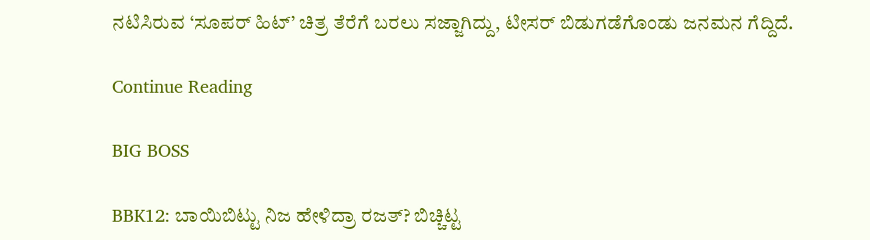ನಟಿಸಿರುವ ‘ಸೂಪರ್ ಹಿಟ್’ ಚಿತ್ರ ತೆರೆಗೆ ಬರಲು ಸಜ್ಜಾಗಿದ್ದು, ಟೀಸರ್ ಬಿಡುಗಡೆಗೊಂಡು ಜನಮನ ಗೆದ್ದಿದೆ.

Continue Reading

BIG BOSS

BBK12: ಬಾಯಿಬಿಟ್ಟು ನಿಜ ಹೇಳಿದ್ರಾ ರಜತ್? ಬಿಚ್ಚಿಟ್ಟ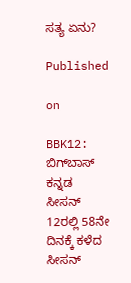ಸತ್ಯ ಏನು?

Published

on

BBK12: ಬಿಗ್‌ಬಾಸ್‌ ಕನ್ನಡ ಸೀಸನ್ 12ರಲ್ಲಿ 58ನೇ ದಿನಕ್ಕೆ ಕಳೆದ ಸೀಸನ್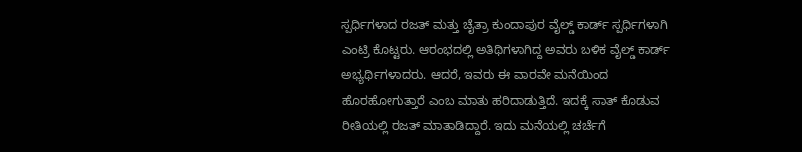ಸ್ಪರ್ಧಿಗಳಾದ ರಜತ್ ಮತ್ತು ಚೈತ್ರಾ ಕುಂದಾಪುರ ವೈಲ್ಡ್ ಕಾರ್ಡ್ ಸ್ಪರ್ಧಿಗಳಾಗಿ ಎಂಟ್ರಿ ಕೊಟ್ಟರು. ಆರಂಭದಲ್ಲಿ ಅತಿಥಿಗಳಾಗಿದ್ದ ಅವರು ಬಳಿಕ ವೈಲ್ಡ್ ಕಾರ್ಡ್ ಅಭ್ಯರ್ಥಿಗಳಾದರು. ಆದರೆ, ಇವರು ಈ ವಾರವೇ ಮನೆಯಿಂದ ಹೊರಹೋಗುತ್ತಾರೆ ಎಂಬ ಮಾತು ಹರಿದಾಡುತ್ತಿದೆ. ಇದಕ್ಕೆ ಸಾತ್ ಕೊಡುವ ರೀತಿಯಲ್ಲಿ ರಜತ್ ಮಾತಾಡಿದ್ದಾರೆ. ಇದು ಮನೆಯಲ್ಲಿ ಚರ್ಚೆಗೆ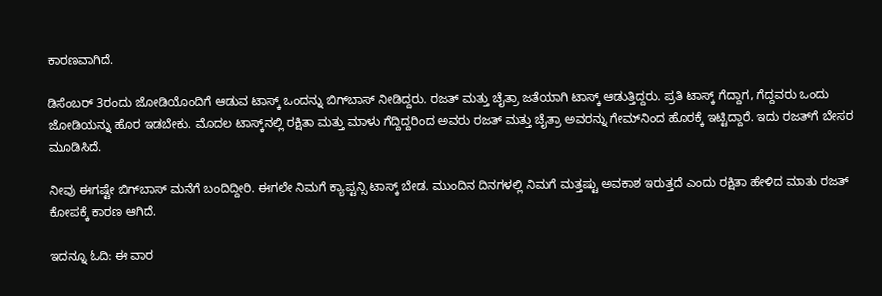ಕಾರಣವಾಗಿದೆ.

ಡಿಸೆಂಬರ್ 3ರಂದು ಜೋಡಿಯೊಂದಿಗೆ ಆಡುವ ಟಾಸ್ಕ್ ಒಂದನ್ನು ಬಿಗ್‌ಬಾಸ್‌ ನೀಡಿದ್ದರು. ರಜತ್ ಮತ್ತು ಚೈತ್ರಾ ಜತೆಯಾಗಿ ಟಾಸ್ಕ್ ಆಡುತ್ತಿದ್ದರು. ಪ್ರತಿ ಟಾಸ್ಕ್ ಗೆದ್ದಾಗ, ಗೆದ್ದವರು ಒಂದು ಜೋಡಿಯನ್ನು ಹೊರ ಇಡಬೇಕು. ಮೊದಲ ಟಾಸ್ಕ್‌ನಲ್ಲಿ ರಕ್ಷಿತಾ ಮತ್ತು ಮಾಳು ಗೆದ್ದಿದ್ದರಿಂದ ಅವರು ರಜತ್ ಮತ್ತು ಚೈತ್ರಾ ಅವರನ್ನು ಗೇಮ್‌ನಿಂದ ಹೊರಕ್ಕೆ ಇಟ್ಟಿದ್ದಾರೆ. ಇದು ರಜತ್‌ಗೆ ಬೇಸರ ಮೂಡಿಸಿದೆ.

ನೀವು ಈಗಷ್ಟೇ ಬಿಗ್‌ಬಾಸ್‌ ಮನೆಗೆ ಬಂದಿದ್ದೀರಿ. ಈಗಲೇ ನಿಮಗೆ ಕ್ಯಾಪ್ಟನ್ಸಿ ಟಾಸ್ಕ್ ಬೇಡ. ಮುಂದಿನ ದಿನಗಳಲ್ಲಿ ನಿಮಗೆ ಮತ್ತಷ್ಟು ಅವಕಾಶ ಇರುತ್ತದೆ ಎಂದು ರಕ್ಷಿತಾ ಹೇಳಿದ ಮಾತು ರಜತ್ ಕೋಪಕ್ಕೆ ಕಾರಣ ಆಗಿದೆ.

ಇದನ್ನೂ ಓದಿ: ಈ ವಾರ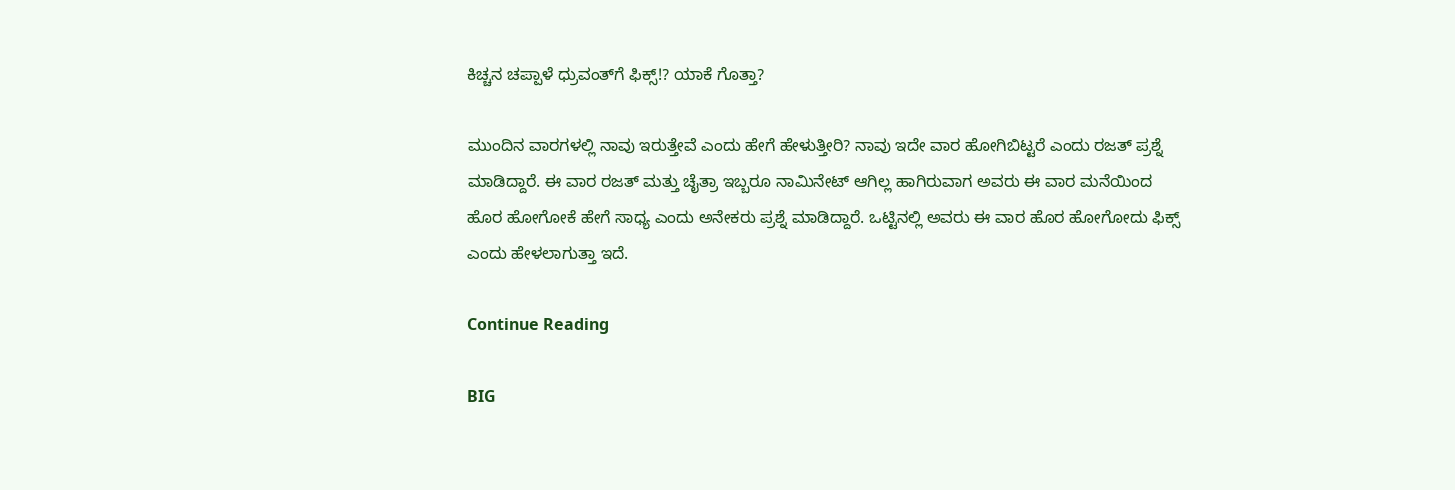ಕಿಚ್ಚನ ಚಪ್ಪಾಳೆ ಧ್ರುವಂತ್‌ಗೆ ಫಿಕ್ಸ್!? ಯಾಕೆ ಗೊತ್ತಾ?

ಮುಂದಿನ ವಾರಗಳಲ್ಲಿ ನಾವು ಇರುತ್ತೇವೆ ಎಂದು ಹೇಗೆ ಹೇಳುತ್ತೀರಿ? ನಾವು ಇದೇ ವಾರ ಹೋಗಿಬಿಟ್ಟರೆ ಎಂದು ರಜತ್ ಪ್ರಶ್ನೆ ಮಾಡಿದ್ದಾರೆ. ಈ ವಾರ ರಜತ್ ಮತ್ತು ಚೈತ್ರಾ ಇಬ್ಬರೂ ನಾಮಿನೇಟ್ ಆಗಿಲ್ಲ ಹಾಗಿರುವಾಗ ಅವರು ಈ ವಾರ ಮನೆಯಿಂದ ಹೊರ ಹೋಗೋಕೆ ಹೇಗೆ ಸಾಧ್ಯ ಎಂದು ಅನೇಕರು ಪ್ರಶ್ನೆ ಮಾಡಿದ್ದಾರೆ. ಒಟ್ಟಿನಲ್ಲಿ ಅವರು ಈ ವಾರ ಹೊರ ಹೋಗೋದು ಫಿಕ್ಸ್ ಎಂದು ಹೇಳಲಾಗುತ್ತಾ ಇದೆ.

Continue Reading

BIG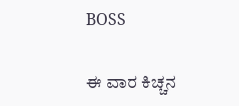BOSS

ಈ ವಾರ ಕಿಚ್ಚನ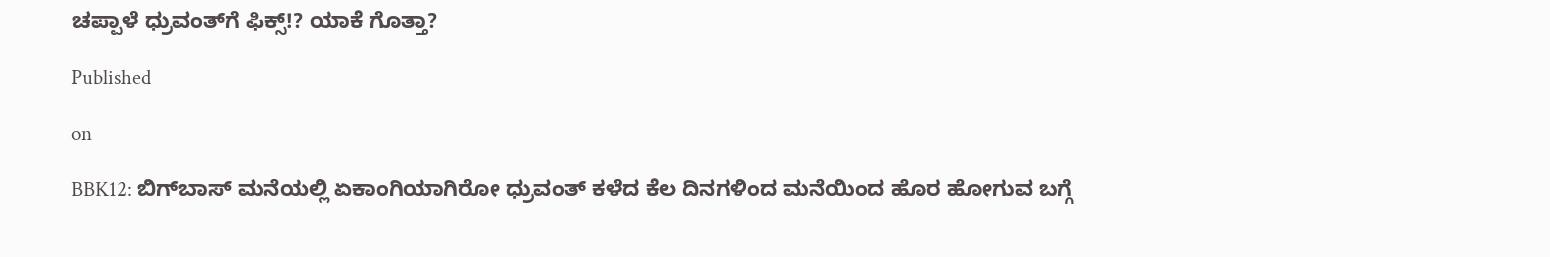ಚಪ್ಪಾಳೆ ಧ್ರುವಂತ್‌ಗೆ ಫಿಕ್ಸ್!? ಯಾಕೆ ಗೊತ್ತಾ?

Published

on

BBK12: ಬಿಗ್‌ಬಾಸ್‌ ಮನೆಯಲ್ಲಿ ಏಕಾಂಗಿಯಾಗಿರೋ ಧ್ರುವಂತ್ ಕಳೆದ ಕೆಲ ದಿನಗಳಿಂದ ಮನೆಯಿಂದ ಹೊರ ಹೋಗುವ ಬಗ್ಗೆ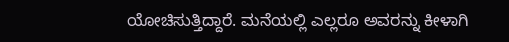ಯೋಚಿಸುತ್ತಿದ್ದಾರೆ. ಮನೆಯಲ್ಲಿ ಎಲ್ಲರೂ ಅವರನ್ನು ಕೀಳಾಗಿ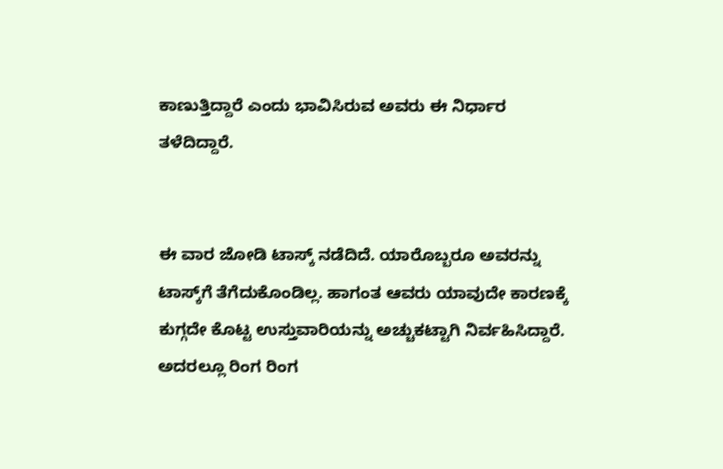ಕಾಣುತ್ತಿದ್ದಾರೆ ಎಂದು ಭಾವಿಸಿರುವ ಅವರು ಈ ನಿರ್ಧಾರ ತಳೆದಿದ್ದಾರೆ.


ಈ ವಾರ ಜೋಡಿ ಟಾಸ್ಕ್ ನಡೆದಿದೆ. ಯಾರೊಬ್ಬರೂ ಅವರನ್ನು ಟಾಸ್ಕ್‌ಗೆ ತೆಗೆದುಕೊಂಡಿಲ್ಲ. ಹಾಗಂತ ಆವರು ಯಾವುದೇ ಕಾರಣಕ್ಕೆ ಕುಗ್ಗದೇ ಕೊಟ್ಟ ಉಸ್ತುವಾರಿಯನ್ನು ಅಚ್ಚುಕಟ್ಟಾಗಿ ನಿರ್ವಹಿಸಿದ್ದಾರೆ. ಅದರಲ್ಲೂ ರಿಂಗ ರಿಂಗ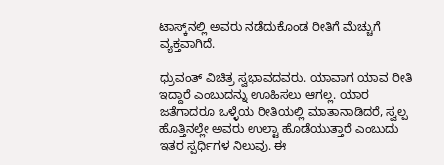ಟಾಸ್ಕ್‌ನಲ್ಲಿ ಅವರು ನಡೆದುಕೊಂಡ ರೀತಿಗೆ ಮೆಚ್ಚುಗೆ ವ್ಯಕ್ತವಾಗಿದೆ.

ಧ್ರುವಂತ್ ವಿಚಿತ್ರ ಸ್ವಭಾವದವರು. ಯಾವಾಗ ಯಾವ ರೀತಿ ಇದ್ದಾರೆ ಎಂಬುದನ್ನು ಊಹಿಸಲು ಆಗಲ್ಲ. ಯಾರ ಜತೆಗಾದರೂ ಒಳ್ಳೆಯ ರೀತಿಯಲ್ಲಿ ಮಾತಾನಾಡಿದರೆ, ಸ್ವಲ್ಪ ಹೊತ್ತಿನಲ್ಲೇ ಅವರು ಉಲ್ಟಾ ಹೊಡೆಯುತ್ತಾರೆ ಎಂಬುದು ಇತರ ಸ್ಪರ್ಧಿಗಳ ನಿಲುವು. ಈ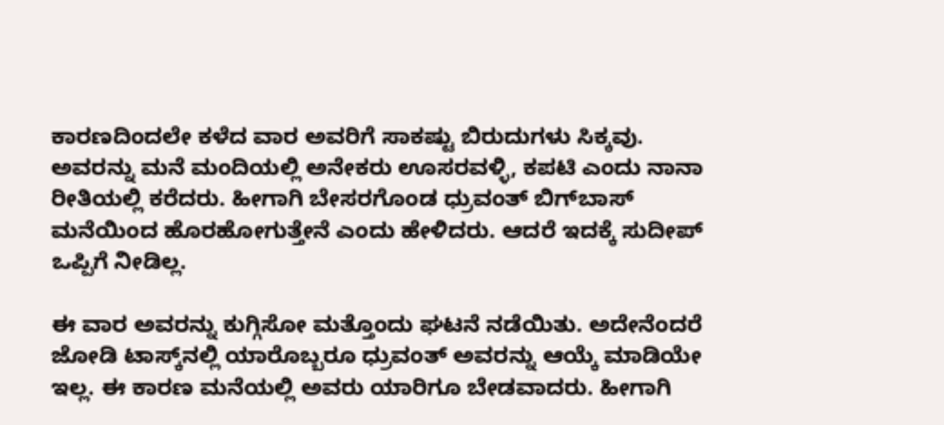ಕಾರಣದಿಂದಲೇ ಕಳೆದ ವಾರ ಅವರಿಗೆ ಸಾಕಷ್ಟು ಬಿರುದುಗಳು ಸಿಕ್ಕವು. ಅವರನ್ನು ಮನೆ ಮಂದಿಯಲ್ಲಿ ಅನೇಕರು ಊಸರವಳ್ಳಿ, ಕಪಟಿ ಎಂದು ನಾನಾ ರೀತಿಯಲ್ಲಿ ಕರೆದರು. ಹೀಗಾಗಿ ಬೇಸರಗೊಂಡ ಧ್ರುವಂತ್ ಬಿಗ್‌ಬಾಸ್‌ ಮನೆಯಿಂದ ಹೊರಹೋಗುತ್ತೇನೆ ಎಂದು ಹೇಳಿದರು. ಆದರೆ ಇದಕ್ಕೆ ಸುದೀಪ್ ಒಪ್ಪಿಗೆ ನೀಡಿಲ್ಲ.

ಈ ವಾರ ಅವರನ್ನು ಕುಗ್ಗಿಸೋ ಮತ್ತೊಂದು ಘಟನೆ ನಡೆಯಿತು. ಅದೇನೆಂದರೆ ಜೋಡಿ ಟಾಸ್ಕ್‌ನಲ್ಲಿ ಯಾರೊಬ್ಬರೂ ಧ್ರುವಂತ್ ಅವರನ್ನು ಆಯ್ಕೆ ಮಾಡಿಯೇ ಇಲ್ಲ. ಈ ಕಾರಣ ಮನೆಯಲ್ಲಿ ಅವರು ಯಾರಿಗೂ ಬೇಡವಾದರು. ಹೀಗಾಗಿ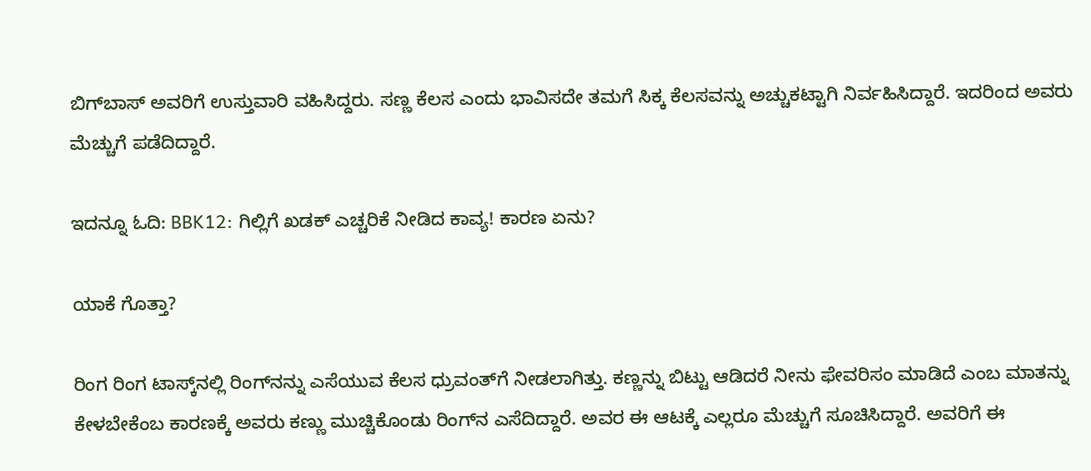ಬಿಗ್‌ಬಾಸ್‌ ಅವರಿಗೆ ಉಸ್ತುವಾರಿ ವಹಿಸಿದ್ದರು. ಸಣ್ಣ ಕೆಲಸ ಎಂದು ಭಾವಿಸದೇ ತಮಗೆ ಸಿಕ್ಕ ಕೆಲಸವನ್ನು ಅಚ್ಚುಕಟ್ಟಾಗಿ ನಿರ್ವಹಿಸಿದ್ದಾರೆ. ಇದರಿಂದ ಅವರು ಮೆಚ್ಚುಗೆ ಪಡೆದಿದ್ದಾರೆ.

ಇದನ್ನೂ ಓದಿ: BBK12: ಗಿಲ್ಲಿಗೆ ಖಡಕ್‌ ಎಚ್ಚರಿಕೆ ನೀಡಿದ ಕಾವ್ಯ! ಕಾರಣ ಏನು?

ಯಾಕೆ ಗೊತ್ತಾ?

ರಿಂಗ ರಿಂಗ ಟಾಸ್ಕ್‌ನಲ್ಲಿ ರಿಂಗ್‌ನನ್ನು ಎಸೆಯುವ ಕೆಲಸ ಧ್ರುವಂತ್‌ಗೆ ನೀಡಲಾಗಿತ್ತು. ಕಣ್ಣನ್ನು ಬಿಟ್ಟು ಆಡಿದರೆ ನೀನು ಫೇವರಿಸಂ ಮಾಡಿದೆ ಎಂಬ ಮಾತನ್ನು ಕೇಳಬೇಕೆಂಬ ಕಾರಣಕ್ಕೆ ಅವರು ಕಣ್ಣು ಮುಚ್ಚಿಕೊಂಡು ರಿಂಗ್‌ನ ಎಸೆದಿದ್ದಾರೆ. ಅವರ ಈ ಆಟಕ್ಕೆ ಎಲ್ಲರೂ ಮೆಚ್ಚುಗೆ ಸೂಚಿಸಿದ್ದಾರೆ. ಅವರಿಗೆ ಈ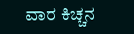ವಾರ ಕಿಚ್ಚನ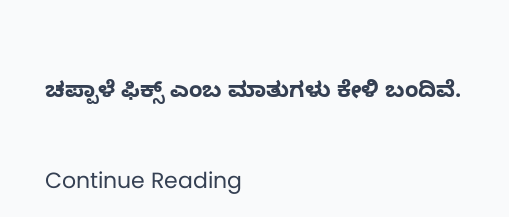ಚಪ್ಪಾಳೆ ಫಿಕ್ಸ್ ಎಂಬ ಮಾತುಗಳು ಕೇಳಿ ಬಂದಿವೆ.

Continue Reading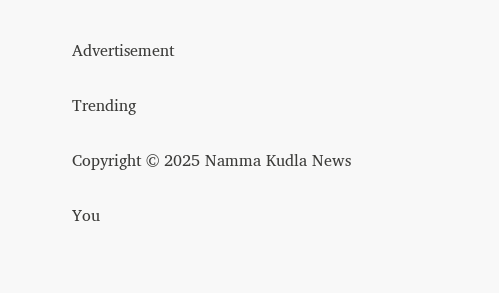Advertisement

Trending

Copyright © 2025 Namma Kudla News

You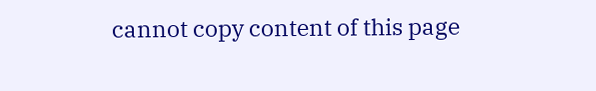cannot copy content of this page